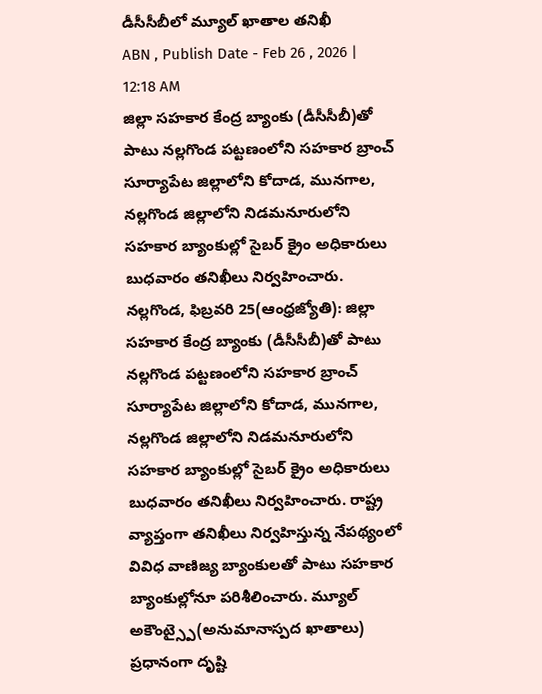డీసీసీబీలో మ్యూల్ ఖాతాల తనిఖీ
ABN , Publish Date - Feb 26 , 2026 | 12:18 AM
జిల్లా సహకార కేంద్ర బ్యాంకు (డీసీసీబీ)తో పాటు నల్లగొండ పట్టణంలోని సహకార బ్రాంచ్ సూర్యాపేట జిల్లాలోని కోదాడ, మునగాల, నల్లగొండ జిల్లాలోని నిడమనూరులోని సహకార బ్యాంకుల్లో సైబర్ క్రైం అధికారులు బుధవారం తనిఖీలు నిర్వహించారు.
నల్లగొండ, ఫిబ్రవరి 25(ఆంధ్రజ్యోతి): జిల్లా సహకార కేంద్ర బ్యాంకు (డీసీసీబీ)తో పాటు నల్లగొండ పట్టణంలోని సహకార బ్రాంచ్ సూర్యాపేట జిల్లాలోని కోదాడ, మునగాల, నల్లగొండ జిల్లాలోని నిడమనూరులోని సహకార బ్యాంకుల్లో సైబర్ క్రైం అధికారులు బుధవారం తనిఖీలు నిర్వహించారు. రాష్ట్ర వ్యాప్తంగా తనిఖీలు నిర్వహిస్తున్న నేపథ్యంలో వివిధ వాణిజ్య బ్యాంకులతో పాటు సహకార బ్యాంకుల్లోనూ పరిశీలించారు. మ్యూల్ అకౌంట్స్పై(అనుమానాస్పద ఖాతాలు) ప్రధానంగా దృష్టి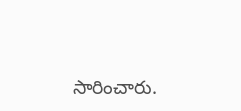సారించారు.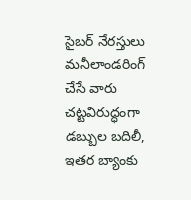సైబర్ నేరస్తులు మనీలాండరింగ్ చేసే వారు చట్టవిరుద్ధంగా డబ్బుల బదిలీ, ఇతర బ్యాంకు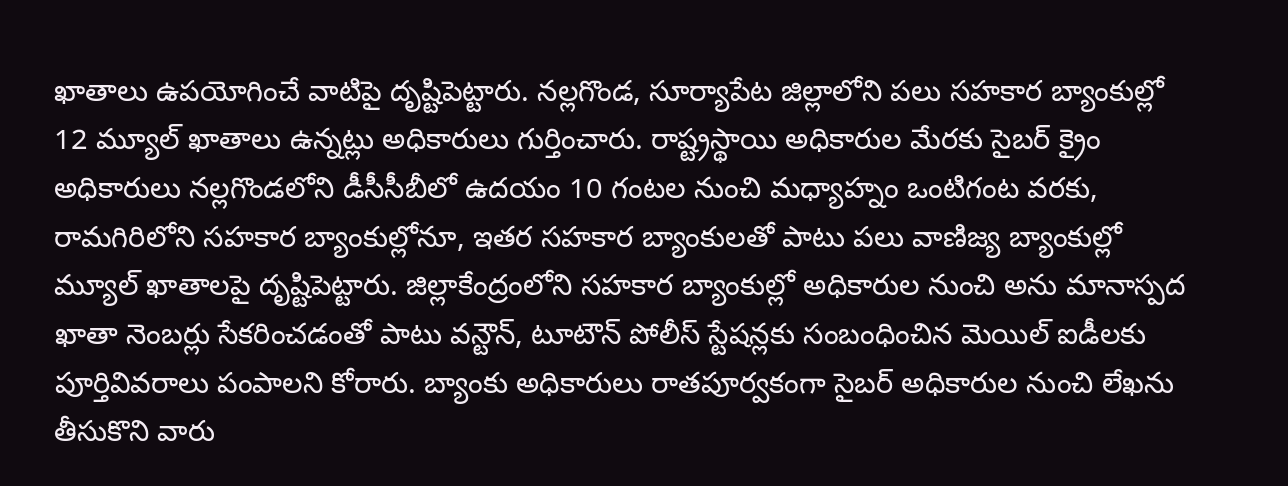ఖాతాలు ఉపయోగించే వాటిపై దృష్టిపెట్టారు. నల్లగొండ, సూర్యాపేట జిల్లాలోని పలు సహకార బ్యాంకుల్లో 12 మ్యూల్ ఖాతాలు ఉన్నట్లు అధికారులు గుర్తించారు. రాష్ట్రస్థాయి అధికారుల మేరకు సైబర్ క్రైం అధికారులు నల్లగొండలోని డీసీసీబీలో ఉదయం 10 గంటల నుంచి మధ్యాహ్నం ఒంటిగంట వరకు, రామగిరిలోని సహకార బ్యాంకుల్లోనూ, ఇతర సహకార బ్యాంకులతో పాటు పలు వాణిజ్య బ్యాంకుల్లో మ్యూల్ ఖాతాలపై దృష్టిపెట్టారు. జిల్లాకేంద్రంలోని సహకార బ్యాంకుల్లో అధికారుల నుంచి అను మానాస్పద ఖాతా నెంబర్లు సేకరించడంతో పాటు వన్టౌన్, టూటౌన్ పోలీస్ స్టేషన్లకు సంబంధించిన మెయిల్ ఐడీలకు పూర్తివివరాలు పంపాలని కోరారు. బ్యాంకు అధికారులు రాతపూర్వకంగా సైబర్ అధికారుల నుంచి లేఖను తీసుకొని వారు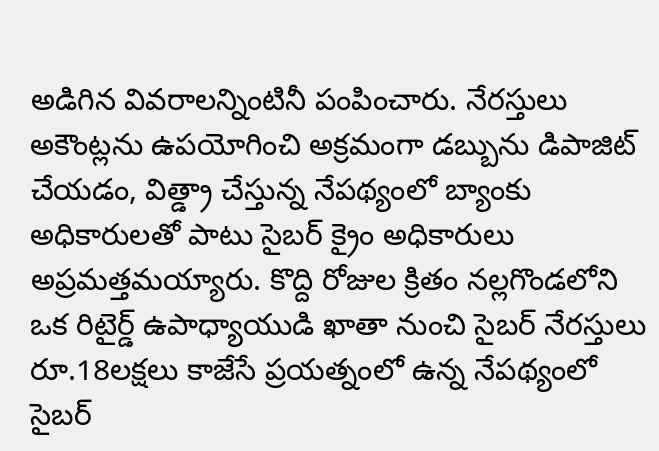అడిగిన వివరాలన్నింటినీ పంపించారు. నేరస్తులు అకౌంట్లను ఉపయోగించి అక్రమంగా డబ్బును డిపాజిట్ చేయడం, విత్డ్రా చేస్తున్న నేపథ్యంలో బ్యాంకు అధికారులతో పాటు సైబర్ క్రైం అధికారులు అప్రమత్తమయ్యారు. కొద్ది రోజుల క్రితం నల్లగొండలోని ఒక రిటైర్డ్ ఉపాధ్యాయుడి ఖాతా నుంచి సైబర్ నేరస్తులు రూ.18లక్షలు కాజేసే ప్రయత్నంలో ఉన్న నేపథ్యంలో సైబర్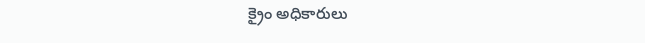క్రైం అధికారులు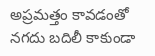అప్రమత్తం కావడంతో నగదు బదిలీ కాకుండా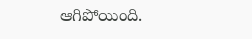ఆగిపోయింది.